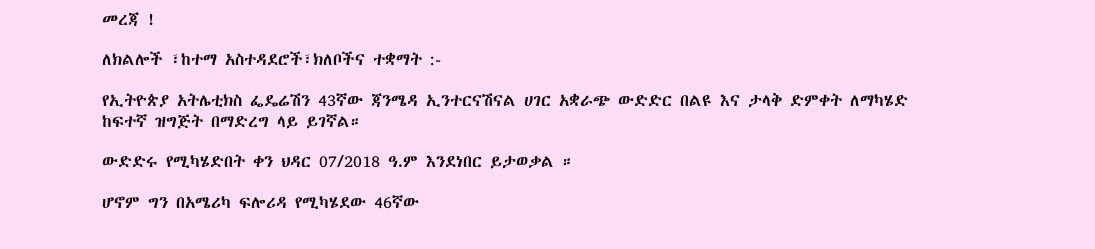መረጃ !

ለክልሎች ፣ከተማ አስተዳደሮች፣ክለቦችና ተቋማት :-

የኢትዮጵያ አትሌቲክስ ፌዴሬሽን 43ኛው ጃንሜዳ ኢንተርናሽናል ሀገር አቋራጭ ውድድር በልዩ እና ታላቅ ድምቀት ለማካሄድ ከፍተኛ ዝግጅት በማድረግ ላይ ይገኛል።

ውድድሩ የሚካሄድበት ቀን ህዳር 07/2018 ዓ.ም እንደነበር ይታወቃል ።

ሆኖም ግን በአሜሪካ ፍሎሪዳ የሚካሄደው 46ኛው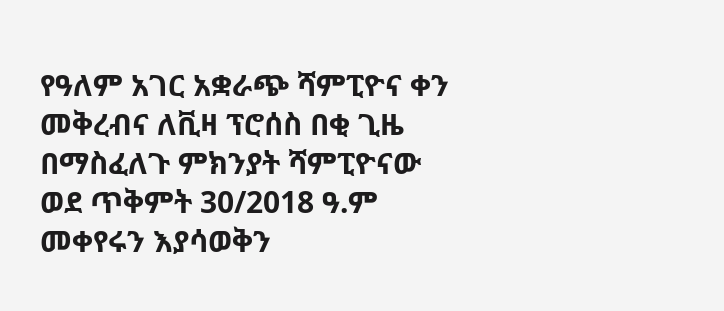የዓለም አገር አቋራጭ ሻምፒዮና ቀን መቅረብና ለቪዛ ፕሮሰስ በቂ ጊዜ በማስፈለጉ ምክንያት ሻምፒዮናው ወደ ጥቅምት 30/2018 ዓ.ም መቀየሩን እያሳወቅን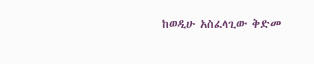ከወዲሁ አስፈላጊው ቅድመ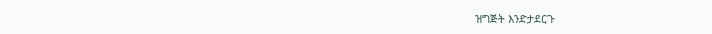ዝግጅት እንድታደርጉ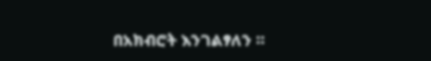በአክብሮት እንገልፃለን ።